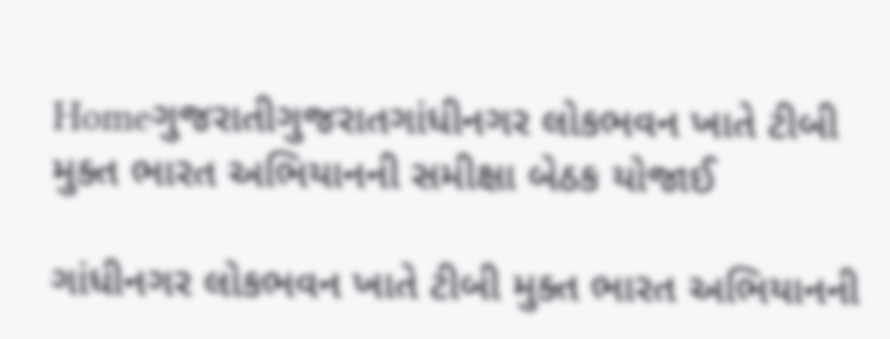Homeગુજરાતીગુજરાતગાંધીનગર લોકભવન ખાતે ટીબી મુક્ત ભારત અભિયાનની સમીક્ષા બેઠક યોજાઈ

ગાંધીનગર લોકભવન ખાતે ટીબી મુક્ત ભારત અભિયાનની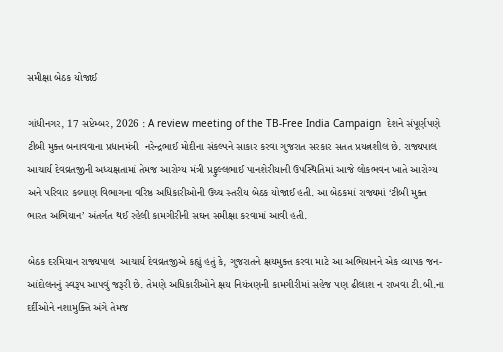સમીક્ષા બેઠક યોજાઈ

ગાંધીનગર, 17 સપ્ટેમ્બર, 2026 : A review meeting of the TB-Free India Campaign  દેશને સંપૂર્ણપણે ટીબી મુક્ત બનાવવાના પ્રધાનમંત્રી  નરેન્દ્રભાઈ મોદીના સંકલ્પને સાકાર કરવા ગુજરાત સરકાર સતત પ્રયત્નશીલ છે. રાજ્યપાલ  આચાર્ય દેવવ્રતજીની અધ્યક્ષતામાં તેમજ આરોગ્ય મંત્રી પ્રફુલ્લભાઈ પાનશેરીયાની ઉપસ્થિતિમાં આજે લોકભવન ખાતે આરોગ્ય અને પરિવાર કલ્યાણ વિભાગના વરિષ્ઠ અધિકારીઓની ઉચ્ચ સ્તરીય બેઠક યોજાઈ હતી. આ બેઠકમાં રાજ્યમાં ‘ટીબી મુક્ત ભારત અભિયાન’ અંતર્ગત થઈ રહેલી કામગીરીની સઘન સમીક્ષા કરવામાં આવી હતી.

બેઠક દરમિયાન રાજ્યપાલ  આચાર્ય દેવવ્રતજીએ કહ્યું હતું કે, ગુજરાતને ક્ષયમુક્ત કરવા માટે આ અભિયાનને એક વ્યાપક જન-આંદોલનનું સ્વરૂપ આપવું જરૂરી છે. તેમણે અધિકારીઓને ક્ષય નિયંત્રણની કામગીરીમાં સહેજ પણ ઢીલાશ ન રાખવા ટી.બી.ના દર્દીઓને નશામુક્તિ અંગે તેમજ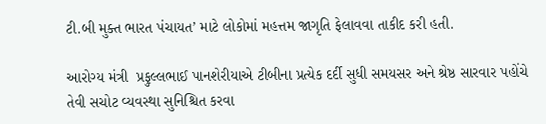ટી.બી મુક્ત ભારત પંચાયત’ માટે લોકોમાં મહત્તમ જાગૃતિ ફેલાવવા તાકીદ કરી હતી.

આરોગ્ય મંત્રી  પ્રફુલ્લભાઈ પાનશેરીયાએ ટીબીના પ્રત્યેક દર્દી સુધી સમયસર અને શ્રેષ્ઠ સારવાર પહોંચે તેવી સચોટ વ્યવસ્થા સુનિશ્ચિત કરવા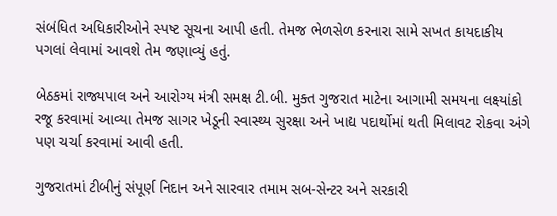સંબંધિત અધિકારીઓને સ્પષ્ટ સૂચના આપી હતી. તેમજ ભેળસેળ કરનારા સામે સખત કાયદાકીય પગલાં લેવામાં આવશે તેમ જણાવ્યું હતું.

બેઠકમાં રાજ્યપાલ અને આરોગ્ય મંત્રી સમક્ષ ટી.બી. મુક્ત ગુજરાત માટેના આગામી સમયના લક્ષ્યાંકો રજૂ કરવામાં આવ્યા તેમજ સાગર ખેડૂની સ્વાસ્થ્ય સુરક્ષા અને ખાદ્ય પદાર્થોમાં થતી મિલાવટ રોકવા અંગે પણ ચર્ચા કરવામાં આવી હતી.

ગુજરાતમાં ટીબીનું સંપૂર્ણ નિદાન અને સારવાર તમામ સબ-સેન્ટર અને સરકારી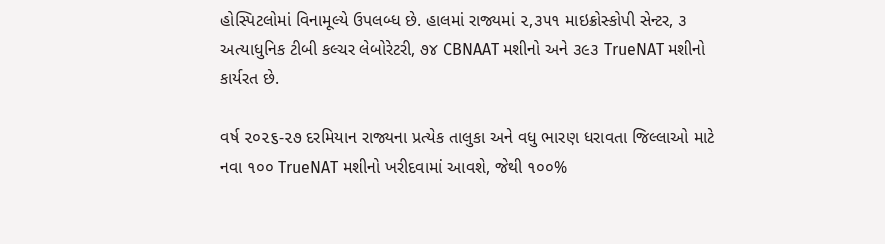હોસ્પિટલોમાં વિનામૂલ્યે ઉપલબ્ધ છે. હાલમાં રાજ્યમાં ૨,૩૫૧ માઇક્રોસ્કોપી સેન્ટર, ૩ અત્યાધુનિક ટીબી કલ્ચર લેબોરેટરી, ૭૪ CBNAAT મશીનો અને ૩૯૩ TrueNAT મશીનો કાર્યરત છે.

વર્ષ ૨૦૨૬-૨૭ દરમિયાન રાજ્યના પ્રત્યેક તાલુકા અને વધુ ભારણ ધરાવતા જિલ્લાઓ માટે નવા ૧૦૦ TrueNAT મશીનો ખરીદવામાં આવશે, જેથી ૧૦૦%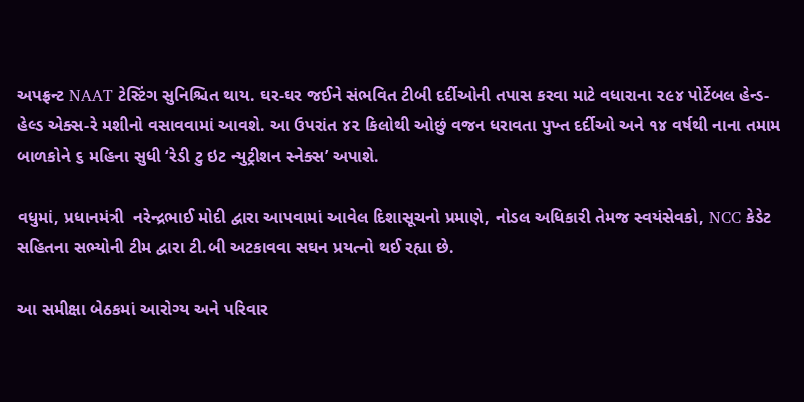અપફ્રન્ટ NAAT ટેસ્ટિંગ સુનિશ્ચિત થાય. ઘર-ઘર જઈને સંભવિત ટીબી દર્દીઓની તપાસ કરવા માટે વધારાના ૨૯૪ પોર્ટેબલ હેન્ડ-હેલ્ડ એક્સ-રે મશીનો વસાવવામાં આવશે. આ ઉપરાંત ૪૨ કિલોથી ઓછું વજન ધરાવતા પુખ્ત દર્દીઓ અને ૧૪ વર્ષથી નાના તમામ બાળકોને ૬ મહિના સુધી ‘રેડી ટુ ઇટ ન્યુટ્રીશન સ્નેક્સ’ અપાશે.

વધુમાં, પ્રધાનમંત્રી  નરેન્દ્રભાઈ મોદી દ્વારા આપવામાં આવેલ દિશાસૂચનો પ્રમાણે, નોડલ અધિકારી તેમજ સ્વયંસેવકો, NCC કેડેટ સહિતના સભ્યોની ટીમ દ્વારા ટી.બી અટકાવવા સઘન પ્રયત્નો થઈ રહ્યા છે.

આ સમીક્ષા બેઠકમાં આરોગ્ય અને પરિવાર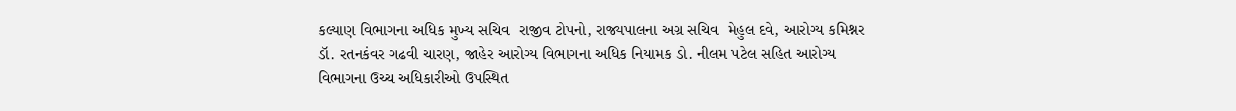કલ્યાણ વિભાગના અધિક મુખ્ય સચિવ  રાજીવ ટોપનો, રાજ્યપાલના અગ્ર સચિવ  મેહુલ દવે, આરોગ્ય કમિશ્નર ડૉ. રતનકંવર ગઢવી ચારણ, જાહેર આરોગ્ય વિભાગના અધિક નિયામક ડો. નીલમ પટેલ સહિત આરોગ્ય વિભાગના ઉચ્ચ અધિકારીઓ ઉપસ્થિત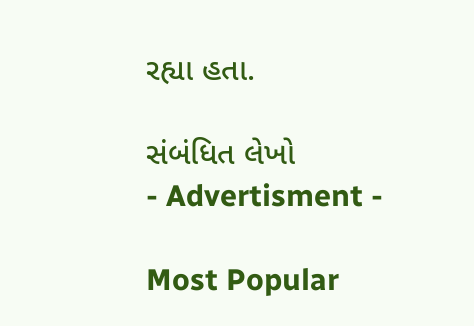રહ્યા હતા.

સંબંધિત લેખો
- Advertisment -

Most Popular